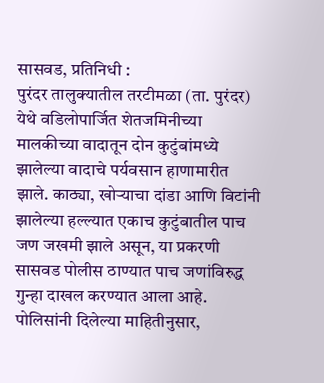सासवड, प्रतिनिधी :
पुरंदर तालुक्यातील तरटीमळा (ता. पुरंदर) येथे वडिलोपार्जित शेतजमिनीच्या मालकीच्या वादातून दोन कुटुंबांमध्ये झालेल्या वादाचे पर्यवसान हाणामारीत झाले. काठ्या, खोऱ्याचा दांडा आणि विटांनी झालेल्या हल्ल्यात एकाच कुटुंबातील पाच जण जखमी झाले असून, या प्रकरणी सासवड पोलीस ठाण्यात पाच जणांविरुद्ध गुन्हा दाखल करण्यात आला आहे.
पोलिसांनी दिलेल्या माहितीनुसार,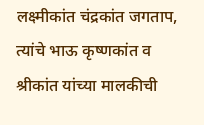लक्ष्मीकांत चंद्रकांत जगताप, त्यांचे भाऊ कृष्णकांत व श्रीकांत यांच्या मालकीची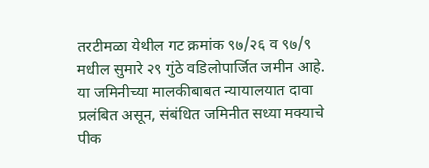तरटीमळा येथील गट क्रमांक ९७/२६ व ९७/९ मधील सुमारे २९ गुंठे वडिलोपार्जित जमीन आहे. या जमिनीच्या मालकीबाबत न्यायालयात दावा प्रलंबित असून, संबंधित जमिनीत सध्या मक्याचे पीक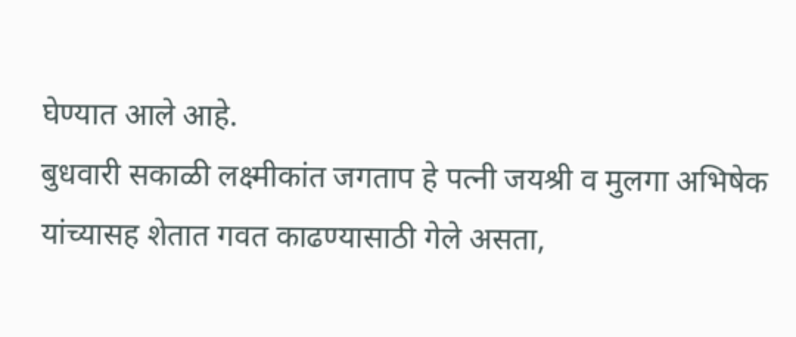घेण्यात आले आहे.
बुधवारी सकाळी लक्ष्मीकांत जगताप हे पत्नी जयश्री व मुलगा अभिषेक यांच्यासह शेतात गवत काढण्यासाठी गेले असता,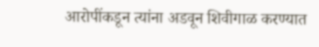आरोपींकडून त्यांना अडवून शिवीगाळ करण्यात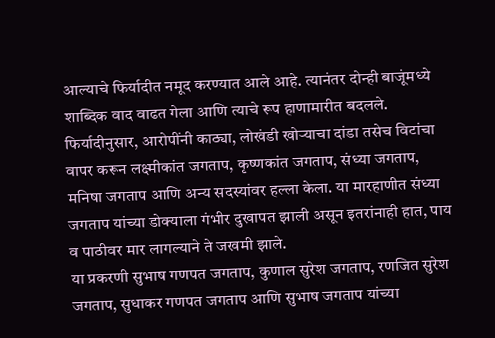आल्याचे फिर्यादीत नमूद करण्यात आले आहे. त्यानंतर दोन्ही बाजूंमध्ये शाब्दिक वाद वाढत गेला आणि त्याचे रूप हाणामारीत बदलले.
फिर्यादीनुसार, आरोपींनी काठ्या, लोखंडी खोऱ्याचा दांडा तसेच विटांचा वापर करून लक्ष्मीकांत जगताप, कृष्णकांत जगताप, संध्या जगताप, मनिषा जगताप आणि अन्य सदस्यांवर हल्ला केला. या मारहाणीत संध्या जगताप यांच्या डोक्याला गंभीर दुखापत झाली असून इतरांनाही हात, पाय व पाठीवर मार लागल्याने ते जखमी झाले.
या प्रकरणी सुभाष गणपत जगताप, कुणाल सुरेश जगताप, रणजित सुरेश जगताप, सुधाकर गणपत जगताप आणि सुभाष जगताप यांच्या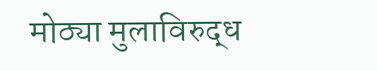मोठ्या मुलाविरुद्ध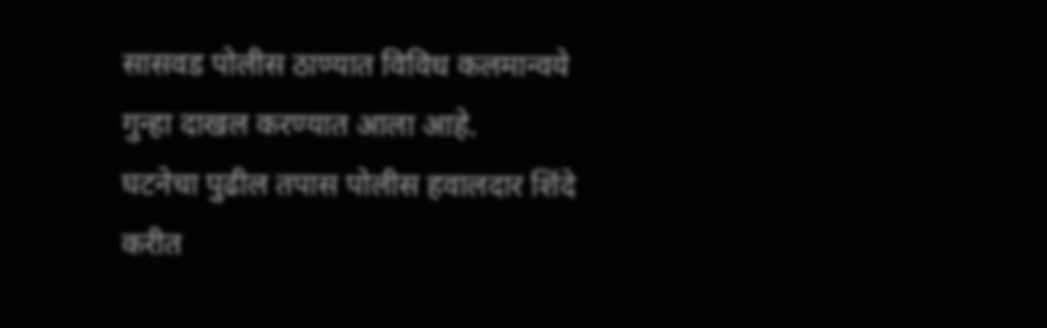सासवड पोलीस ठाण्यात विविध कलमान्वये गुन्हा दाखल करण्यात आला आहे.
घटनेचा पुढील तपास पोलीस हवालदार शिंदे करीत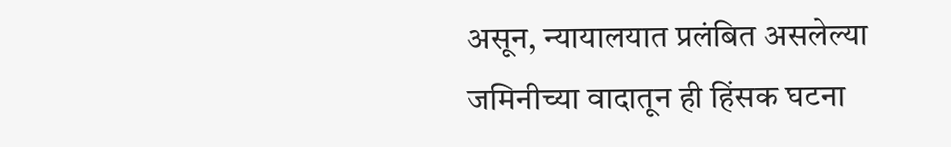असून, न्यायालयात प्रलंबित असलेल्या जमिनीच्या वादातून ही हिंसक घटना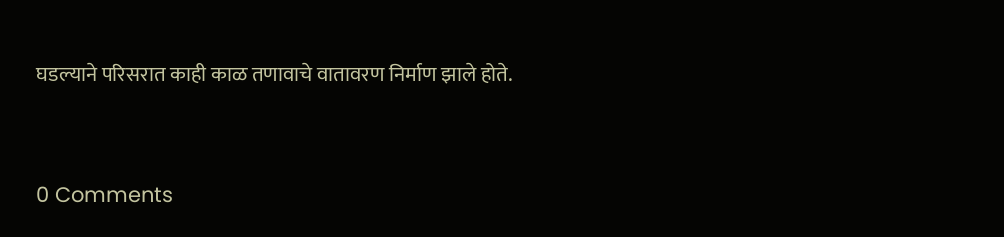घडल्याने परिसरात काही काळ तणावाचे वातावरण निर्माण झाले होते.



0 Comments